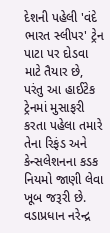દેશની પહેલી 'વંદે ભારત સ્લીપર' ટ્રેન પાટા પર દોડવા માટે તૈયાર છે, પરંતુ આ હાઈટેક ટ્રેનમાં મુસાફરી કરતા પહેલા તમારે તેના રિફંડ અને કેન્સલેશનના કડક નિયમો જાણી લેવા ખૂબ જરૂરી છે. વડાપ્રધાન નરેન્દ્ર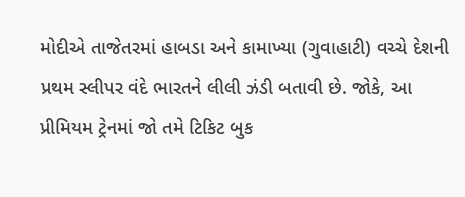મોદીએ તાજેતરમાં હાબડા અને કામાખ્યા (ગુવાહાટી) વચ્ચે દેશની પ્રથમ સ્લીપર વંદે ભારતને લીલી ઝંડી બતાવી છે. જોકે, આ પ્રીમિયમ ટ્રેનમાં જો તમે ટિકિટ બુક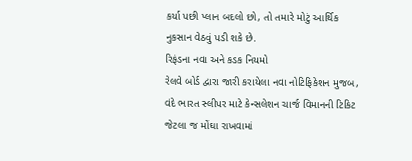કર્યા પછી પ્લાન બદલો છો, તો તમારે મોટું આર્થિક નુકસાન વેઠવું પડી શકે છે.
રિફંડના નવા અને કડક નિયમો
રેલવે બોર્ડ દ્વારા જારી કરાયેલા નવા નોટિફિકેશન મુજબ, વંદે ભારત સ્લીપર માટે કેન્સલેશન ચાર્જ વિમાનની ટિકિટ જેટલા જ મોંઘા રાખવામાં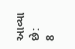આવ્યા છે:
8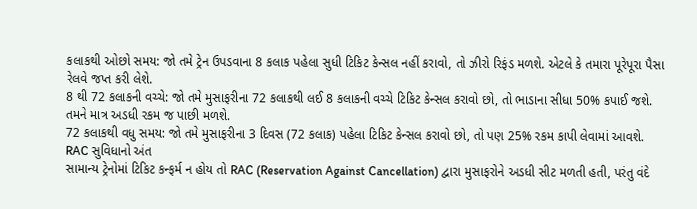કલાકથી ઓછો સમય: જો તમે ટ્રેન ઉપડવાના 8 કલાક પહેલા સુધી ટિકિટ કેન્સલ નહીં કરાવો, તો ઝીરો રિફંડ મળશે. એટલે કે તમારા પૂરેપૂરા પૈસા રેલવે જપ્ત કરી લેશે.
8 થી 72 કલાકની વચ્ચે: જો તમે મુસાફરીના 72 કલાકથી લઈ 8 કલાકની વચ્ચે ટિકિટ કેન્સલ કરાવો છો, તો ભાડાના સીધા 50% કપાઈ જશે. તમને માત્ર અડધી રકમ જ પાછી મળશે.
72 કલાકથી વધુ સમય: જો તમે મુસાફરીના 3 દિવસ (72 કલાક) પહેલા ટિકિટ કેન્સલ કરાવો છો, તો પણ 25% રકમ કાપી લેવામાં આવશે.
RAC સુવિધાનો અંત
સામાન્ય ટ્રેનોમાં ટિકિટ કન્ફર્મ ન હોય તો RAC (Reservation Against Cancellation) દ્વારા મુસાફરોને અડધી સીટ મળતી હતી, પરંતુ વંદે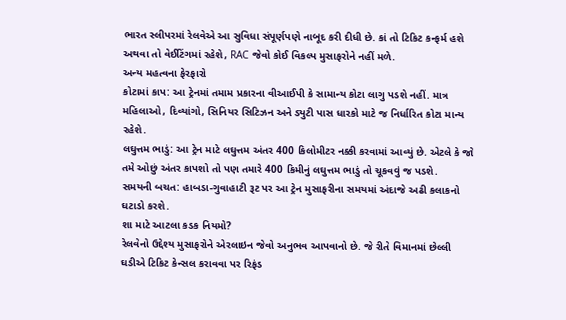ભારત સ્લીપરમાં રેલવેએ આ સુવિધા સંપૂર્ણપણે નાબૂદ કરી દીધી છે. કાં તો ટિકિટ કન્ફર્મ હશે અથવા તો વેઈટિંગમાં રહેશે, RAC જેવો કોઈ વિકલ્પ મુસાફરોને નહીં મળે.
અન્ય મહત્વના ફેરફારો
કોટામાં કાપ: આ ટ્રેનમાં તમામ પ્રકારના વીઆઈપી કે સામાન્ય કોટા લાગુ પડશે નહીં. માત્ર મહિલાઓ, દિવ્યાંગો, સિનિયર સિટિઝન અને ડ્યુટી પાસ ધારકો માટે જ નિર્ધારિત કોટા માન્ય રહેશે.
લઘુત્તમ ભાડું: આ ટ્રેન માટે લઘુત્તમ અંતર 400 કિલોમીટર નક્કી કરવામાં આવ્યું છે. એટલે કે જો તમે ઓછું અંતર કાપશો તો પણ તમારે 400 કિમીનું લઘુત્તમ ભાડું તો ચૂકવવું જ પડશે.
સમયની બચત: હાબડા-ગુવાહાટી રૂટ પર આ ટ્રેન મુસાફરીના સમયમાં અંદાજે અઢી કલાકનો ઘટાડો કરશે.
શા માટે આટલા કડક નિયમો?
રેલવેનો ઉદ્દેશ્ય મુસાફરોને એરલાઇન જેવો અનુભવ આપવાનો છે. જે રીતે વિમાનમાં છેલ્લી ઘડીએ ટિકિટ કેન્સલ કરાવવા પર રિફંડ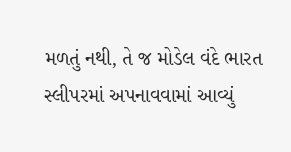મળતું નથી, તે જ મોડેલ વંદે ભારત સ્લીપરમાં અપનાવવામાં આવ્યું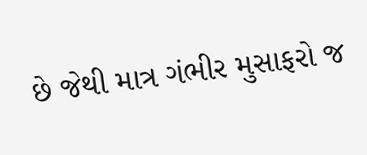છે જેથી માત્ર ગંભીર મુસાફરો જ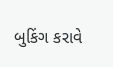બુકિંગ કરાવે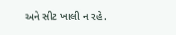અને સીટ ખાલી ન રહે.